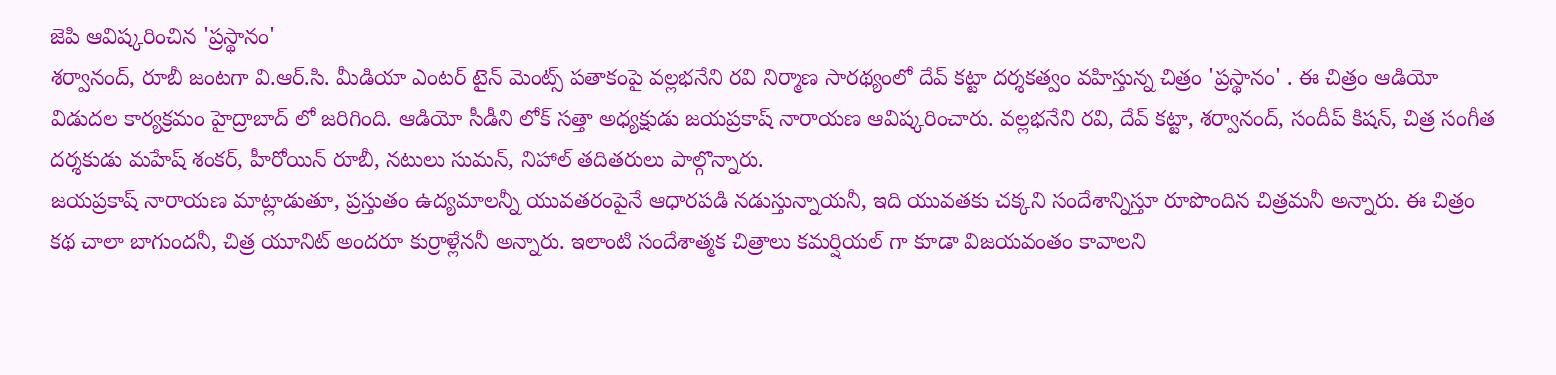జెపి ఆవిష్కరించిన 'ప్రస్థానం'
శర్వానంద్, రూబీ జంటగా వి.ఆర్.సి. మీడియా ఎంటర్ టైన్ మెంట్స్ పతాకంపై వల్లభనేని రవి నిర్మాణ సారథ్యంలో దేవ్ కట్టా దర్శకత్వం వహిస్తున్న చిత్రం 'ప్రస్థానం' . ఈ చిత్రం ఆడియో విడుదల కార్యక్రమం హైద్రాబాద్ లో జరిగింది. ఆడియో సీడీని లోక్ సత్తా అధ్యక్షుడు జయప్రకాష్ నారాయణ ఆవిష్కరించారు. వల్లభనేని రవి, దేవ్ కట్టా, శర్వానంద్, సందీప్ కిషన్, చిత్ర సంగీత దర్శకుడు మహేష్ శంకర్, హీరోయిన్ రూబీ, నటులు సుమన్, నిహాల్ తదితరులు పాల్గొన్నారు.
జయప్రకాష్ నారాయణ మాట్లాడుతూ, ప్రస్తుతం ఉద్యమాలన్నీ యువతరంపైనే ఆధారపడి నడుస్తున్నాయనీ, ఇది యువతకు చక్కని సందేశాన్నిస్తూ రూపొందిన చిత్రమనీ అన్నారు. ఈ చిత్రం కథ చాలా బాగుందనీ, చిత్ర యూనిట్ అందరూ కుర్రాళ్లేననీ అన్నారు. ఇలాంటి సందేశాత్మక చిత్రాలు కమర్షియల్ గా కూడా విజయవంతం కావాలని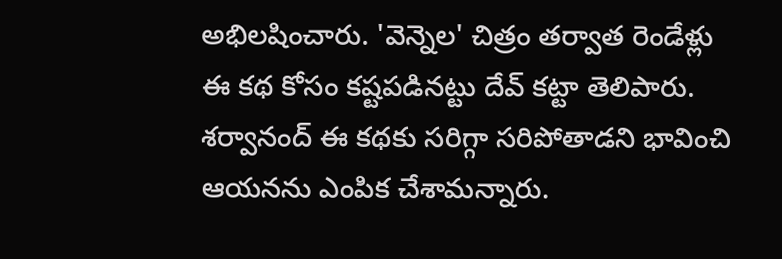అభిలషించారు. 'వెన్నెల' చిత్రం తర్వాత రెండేళ్లు ఈ కథ కోసం కష్టపడినట్టు దేవ్ కట్టా తెలిపారు. శర్వానంద్ ఈ కథకు సరిగ్గా సరిపోతాడని భావించి ఆయనను ఎంపిక చేశామన్నారు.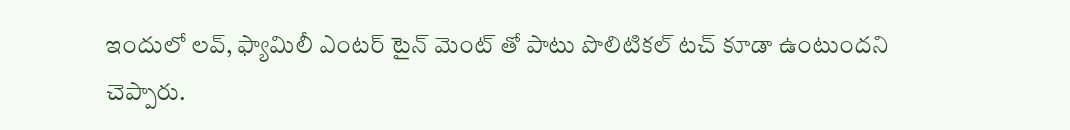ఇందులో లవ్, ఫ్యామిలీ ఎంటర్ టైన్ మెంట్ తో పాటు పొలిటికల్ టచ్ కూడా ఉంటుందని చెప్పారు.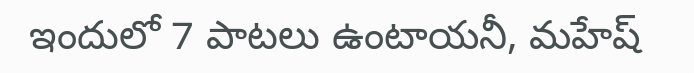ఇందులో 7 పాటలు ఉంటాయనీ, మహేష్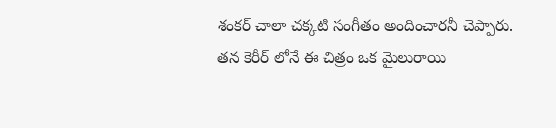శంకర్ చాలా చక్కటి సంగీతం అందించారనీ చెప్పారు. తన కెరీర్ లోనే ఈ చిత్రం ఒక మైలురాయి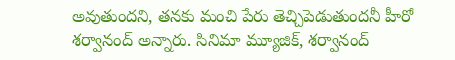అవుతుందని, తనకు మంచి పేరు తెచ్చిపెడుతుందనీ హీరో శర్వానంద్ అన్నారు. సినిమా మ్యూజిక్, శర్వానంద్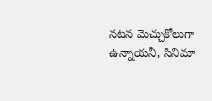నటన మెచ్చుకోలుగా ఉన్నాయనీ, సినిమా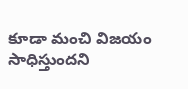కూడా మంచి విజయం సాధిస్తుందని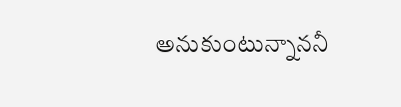అనుకుంటున్నాననీ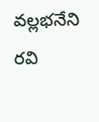వల్లభనేని రవి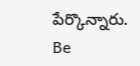పేర్కొన్నారు.
Be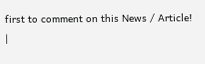first to comment on this News / Article!
|